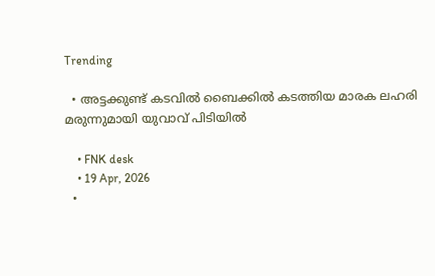Trending

  • അട്ടക്കുണ്ട് കടവിൽ ബൈക്കിൽ കടത്തിയ മാരക ലഹരി മരുന്നുമായി യുവാവ് പിടിയിൽ

    • FNK desk
    • 19 Apr, 2026
  •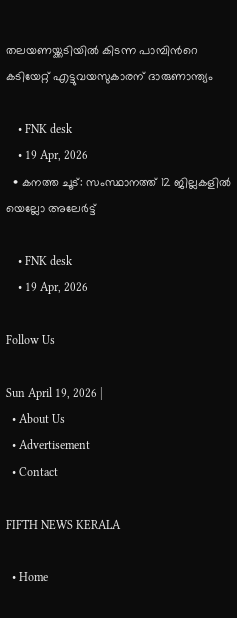തലയണയ്ക്കടിയില്‍ കിടന്ന പാമ്പിൻറെ കടിയേറ്റ് എട്ടുവയസുകാരന് ദാരുണാന്ത്യം

    • FNK desk
    • 19 Apr, 2026
  • കനത്ത ചൂട്: സംസ്ഥാനത്ത് 12 ജില്ലകളില്‍ യെല്ലോ അലേര്‍ട്ട്

    • FNK desk
    • 19 Apr, 2026

Follow Us

Sun April 19, 2026 |
  • About Us
  • Advertisement
  • Contact

FIFTH NEWS KERALA

  • Home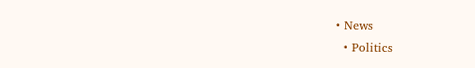• News
  • Politics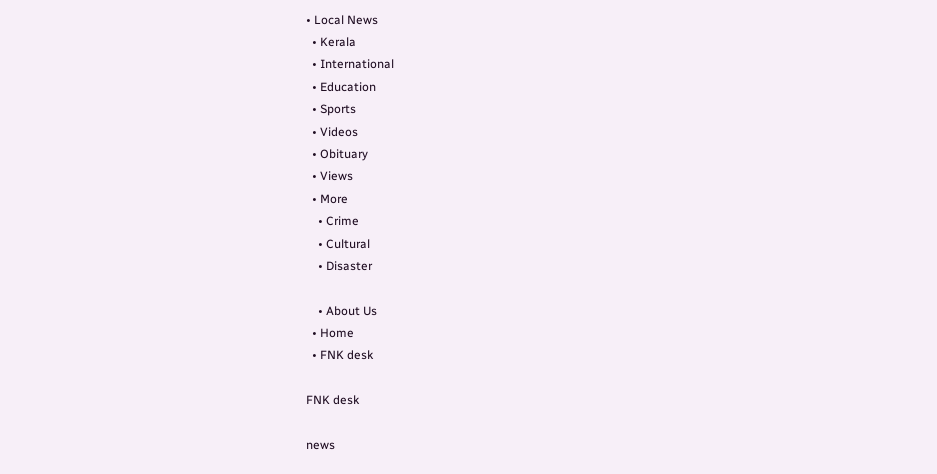• Local News
  • Kerala
  • International
  • Education
  • Sports
  • Videos
  • Obituary
  • Views
  • More
    • Crime
    • Cultural
    • Disaster

    • About Us
  • Home
  • FNK desk

FNK desk

news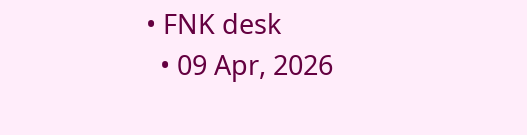• FNK desk
  • 09 Apr, 2026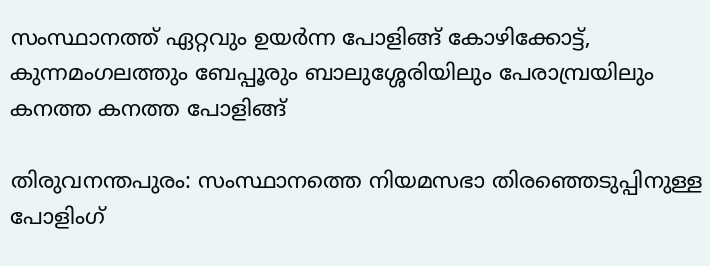സംസ്ഥാനത്ത് ഏറ്റവും ഉയർന്ന പോളിങ്ങ് കോഴിക്കോട്ട്, കുന്നമംഗലത്തും ബേപ്പൂരും ബാലുശ്ശേരിയിലും പേരാമ്പ്രയിലും കനത്ത കനത്ത പോളിങ്ങ്

തിരുവനന്തപുരം: സംസ്ഥാനത്തെ നിയമസഭാ തിരഞ്ഞെടുപ്പിനുള്ള പോളിംഗ്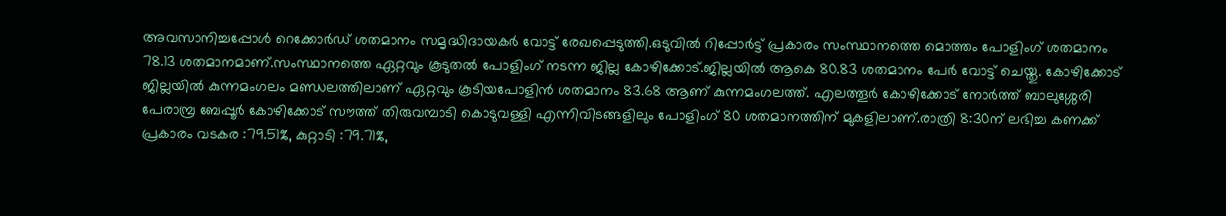അവസാനിച്ചപ്പോൾ റെക്കോർഡ് ശതമാനം സമൃദ്ധിദായകർ വോട്ട് രേഖപ്പെടുത്തി.ഒടുവിൽ റിപ്പോർട്ട് പ്രകാരം സംസ്ഥാനത്തെ മൊത്തം പോളിംഗ് ശതമാനം 78.13 ശതമാനമാണ്.സംസ്ഥാനത്തെ ഏറ്റവും കൂടുതൽ പോളിംഗ് നടന്ന ജില്ല കോഴിക്കോട്.ജില്ലയിൽ ആകെ 80.83 ശതമാനം പേർ വോട്ട് ചെയ്തു. കോഴിക്കോട് ജില്ലയിൽ കുന്നമംഗലം മണ്ഡലത്തിലാണ് ഏറ്റവും കൂടിയപോളിൻ ശതമാനം 83.68 ആണ് കുന്നമംഗലത്ത്. എലത്തൂർ കോഴിക്കോട് നോർത്ത് ബാലുശ്ശേരി പേരാമ്പ്ര ബേപ്പൂർ കോഴിക്കോട് സൗത്ത് തിരുവമ്പാടി കൊടുവള്ളി എന്നിവിടങ്ങളിലും പോളിംഗ് 80 ശതമാനത്തിന് മുകളിലാണ്.രാത്രി 8:30ന് ലഭിച്ച കണക്ക് പ്രകാരം വടകര :79.51%, കുറ്റാടി :79.71%,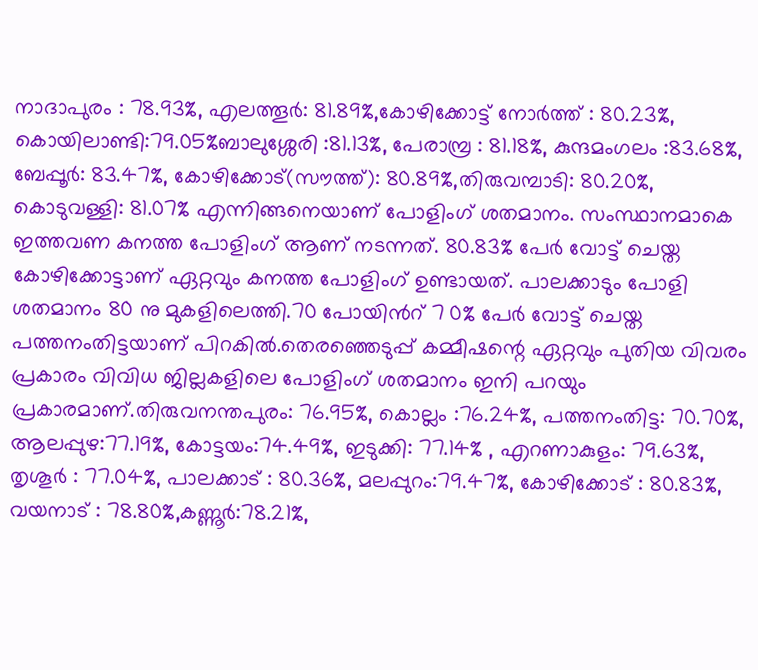നാദാപുരം : 78.93%, എലത്തൂർ: 81.89%,കോഴിക്കോട്ട് നോർത്ത് : 80.23%, കൊയിലാണ്ടി:79.05%ബാലുശ്ശേരി :81.13%, പേരാമ്പ്ര : 81.18%, കുന്ദമംഗലം :83.68%, ബേപ്പൂർ: 83.47%, കോഴിക്കോട്(സൗത്ത്): 80.89%,തിരുവമ്പാടി: 80.20%, കൊടുവള്ളി: 81.07% എന്നിങ്ങനെയാണ് പോളിംഗ് ശതമാനം. സംസ്ഥാനമാകെ ഇത്തവണ കനത്ത പോളിംഗ് ആണ് നടന്നത്. 80.83% പേർ വോട്ട് ചെയ്ത കോഴിക്കോട്ടാണ് ഏറ്റവും കനത്ത പോളിംഗ് ഉണ്ടായത്. പാലക്കാടും പോളി ശതമാനം 80 നു മുകളിലെത്തി.70 പോയിൻറ് 7 0% പേർ വോട്ട് ചെയ്ത പത്തനംതിട്ടയാണ് പിറകിൽ.തെരഞ്ഞെടുപ്പ് കമ്മീഷന്റെ ഏറ്റവും പുതിയ വിവരം പ്രകാരം വിവിധ ജില്ലകളിലെ പോളിംഗ് ശതമാനം ഇനി പറയും പ്രകാരമാണ്.തിരുവനന്തപുരം: 76.95%, കൊല്ലം :76.24%, പത്തനംതിട്ട: 70.70%, ആലപ്പുഴ:77.19%, കോട്ടയം:74.49%, ഇടുക്കി: 77.14% , എറണാകുളം: 79.63%, തൃശൂർ : 77.04%, പാലക്കാട് : 80.36%, മലപ്പുറം:79.47%, കോഴിക്കോട് : 80.83%, വയനാട് : 78.80%,കണ്ണൂർ:78.21%,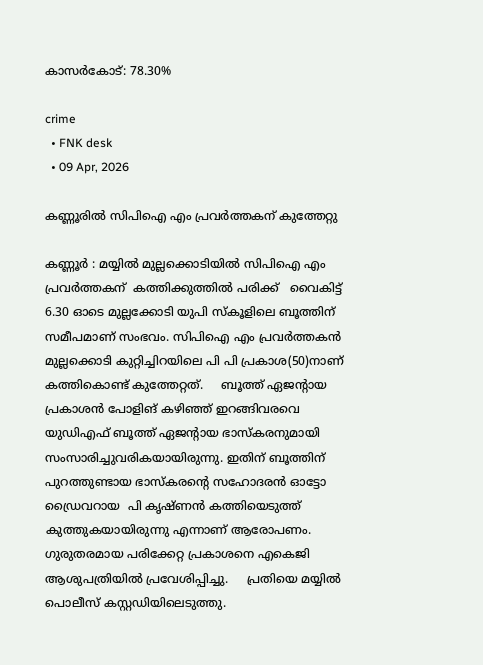കാസർകോട്: 78.30%

crime
  • FNK desk
  • 09 Apr, 2026

കണ്ണൂരില്‍ സിപിഐ എം പ്രവർത്തകന് കുത്തേറ്റു

കണ്ണൂർ : മയ്യിൽ മുല്ലക്കൊടിയിൽ സിപിഐ എം പ്രവർത്തകന്  കത്തിക്കുത്തിൽ പരിക്ക്   വൈകിട്ട് 6.30 ഓടെ മുല്ലക്കോടി യുപി സ്കൂ‌ളിലെ ബൂത്തിന് സമീപമാണ് സംഭവം. സിപിഐ എം പ്രവർത്തകൻ മുല്ലക്കൊടി കുറ്റിച്ചിറയിലെ പി പി പ്രകാശ(50)നാണ് കത്തികൊണ്ട് കുത്തേറ്റത്.     ബൂത്ത് ഏജന്റായ പ്രകാശൻ പോളിങ് കഴിഞ്ഞ് ഇറങ്ങിവരവെ യുഡിഎഫ് ബൂത്ത് ഏജന്റായ ഭാസ്‌കരനുമായി സംസാരിച്ചുവരികയായിരുന്നു. ഇതിന് ബൂത്തിന് പുറത്തുണ്ടായ ഭാസ്ക‌രന്റെ സഹോദരൻ ഓട്ടോ ഡ്രൈവറായ  പി കൃഷ്‌ണൻ കത്തിയെടുത്ത് കുത്തുകയായിരുന്നു എന്നാണ് ആരോപണം. ഗുരുതരമായ പരിക്കേറ്റ പ്രകാശനെ എകെജി ആശുപത്രിയിൽ പ്രവേശിപ്പിച്ചു.     പ്രതിയെ മയ്യിൽ പൊലീസ് കസ്റ്റഡിയിലെടുത്തു.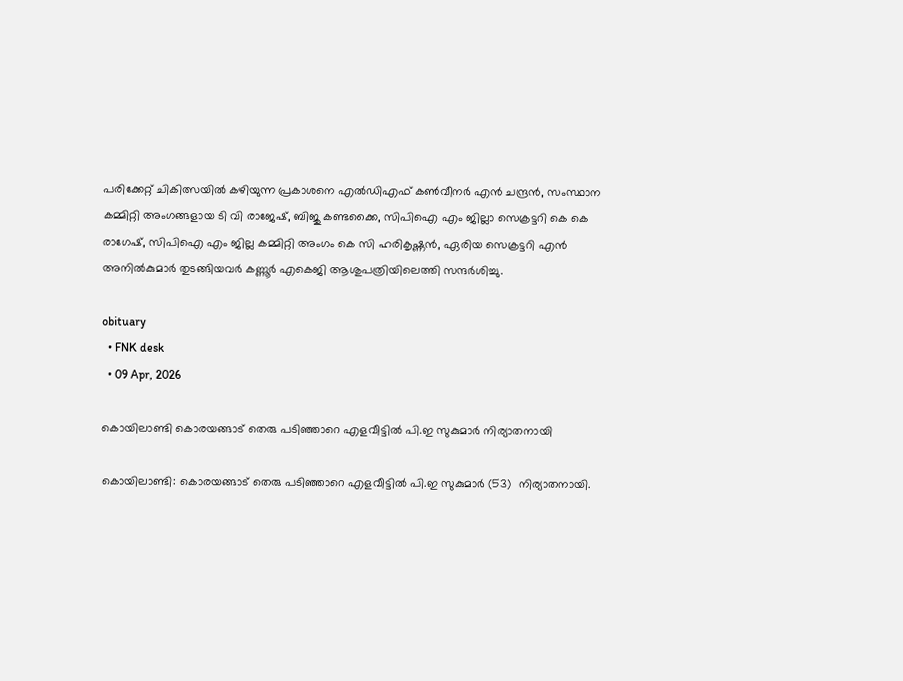പരിക്കേറ്റ് ചികിത്സയിൽ കഴിയുന്ന പ്രകാശനെ എൽഡിഎഫ് കൺവീനർ എൻ ചന്ദ്രൻ, സംസ്ഥാന കമ്മിറ്റി അംഗങ്ങളായ ടി വി രാജേഷ്, ബിജു കണ്ടക്കൈ, സിപിഐ എം ജില്ലാ സെക്രട്ടറി കെ കെ രാഗേഷ്, സിപിഐ എം ജില്ല കമ്മിറ്റി അംഗം കെ സി ഹരികൃഷ്ണൻ, ഏരിയ സെക്രട്ടറി എൻ അനിൽകുമാർ തുടങ്ങിയവർ കണ്ണൂർ എകെജി ആശുപത്രിയിലെത്തി സന്ദർശിച്ചു.

obituary
  • FNK desk
  • 09 Apr, 2026

കൊയിലാണ്ടി കൊരയങ്ങാട് തെരു പടിഞ്ഞാറെ എളവീട്ടിൽ പി.ഇ സുകുമാർ നിര്യാതനായി

കൊയിലാണ്ടി: കൊരയങ്ങാട് തെരു പടിഞ്ഞാറെ എളവീട്ടിൽ പി.ഇ സുകുമാർ (53)  നിര്യാതനായി.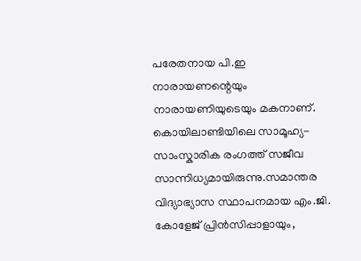പരേതനായ പി.ഇ നാരായണന്റെയും നാരായണിയുടെയും മകനാണ്. കൊയിലാണ്ടിയിലെ സാമൂഹ്യ-സാംസ്കാരിക രംഗത്ത് സജീവ സാന്നിധ്യമായിരുന്നു.സമാന്തര വിദ്യാഭ്യാസ സ്ഥാപനമായ എം.ജി. കോളേജ് പ്രിൻസിപ്പാളായും,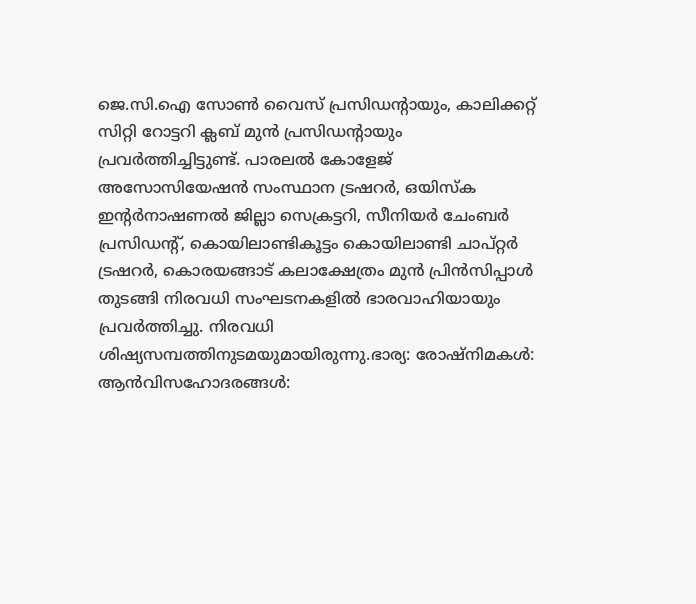ജെ.സി.ഐ സോൺ വൈസ് പ്രസിഡന്റായും, കാലിക്കറ്റ് സിറ്റി റോട്ടറി ക്ലബ് മുൻ പ്രസിഡന്റായും പ്രവർത്തിച്ചിട്ടുണ്ട്. പാരലൽ കോളേജ് അസോസിയേഷൻ സംസ്ഥാന ട്രഷറർ, ഒയിസ്ക ഇന്റർനാഷണൽ ജില്ലാ സെക്രട്ടറി, സീനിയർ ചേംബർ പ്രസിഡന്റ്, കൊയിലാണ്ടികൂട്ടം കൊയിലാണ്ടി ചാപ്റ്റർ ട്രഷറർ, കൊരയങ്ങാട് കലാക്ഷേത്രം മുൻ പ്രിൻസിപ്പാൾ തുടങ്ങി നിരവധി സംഘടനകളിൽ ഭാരവാഹിയായും പ്രവർത്തിച്ചു. നിരവധി ശിഷ്യസമ്പത്തിനുടമയുമായിരുന്നു.ഭാര്യ: രോഷ്നിമകൾ: ആൻവിസഹോദരങ്ങൾ: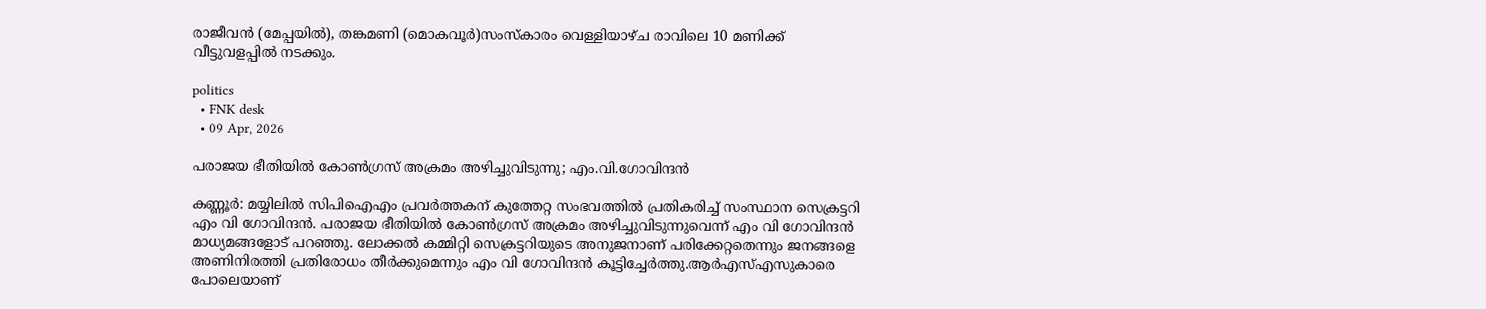രാജീവൻ (മേപ്പയിൽ), തങ്കമണി (മൊകവൂർ)സംസ്കാരം വെള്ളിയാഴ്ച രാവിലെ 10 മണിക്ക് വീട്ടുവളപ്പിൽ നടക്കും.

politics
  • FNK desk
  • 09 Apr, 2026

പരാജയ ഭീതിയിൽ കോൺഗ്രസ് അക്രമം അഴിച്ചുവിടുന്നു; എം.വി.ഗോവിന്ദൻ

കണ്ണൂര്‍: മയ്യിലില്‍ സിപിഐഎം പ്രവര്‍ത്തകന് കുത്തേറ്റ സംഭവത്തില്‍ പ്രതികരിച്ച് സംസ്ഥാന സെക്രട്ടറി എം വി ഗോവിന്ദന്‍. പരാജയ ഭീതിയില്‍ കോണ്‍ഗ്രസ് അക്രമം അഴിച്ചുവിടുന്നുവെന്ന് എം വി ഗോവിന്ദന്‍ മാധ്യമങ്ങളോട് പറഞ്ഞു. ലോക്കല്‍ കമ്മിറ്റി സെക്രട്ടറിയുടെ അനുജനാണ് പരിക്കേറ്റതെന്നും ജനങ്ങളെ അണിനിരത്തി പ്രതിരോധം തീര്‍ക്കുമെന്നും എം വി ഗോവിന്ദന്‍ കൂട്ടിച്ചേര്‍ത്തു.ആര്‍എസ്എസുകാരെ പോലെയാണ്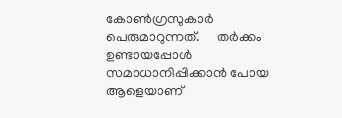കോണ്‍ഗ്രസുകാര്‍ പെരുമാറുന്നത്.     തര്‍ക്കം ഉണ്ടായപ്പോള്‍ സമാധാനിപ്പിക്കാന്‍ പോയ ആളെയാണ്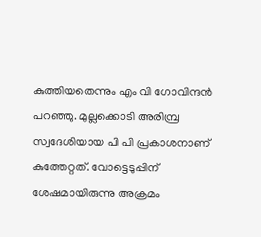കുത്തിയതെന്നും എം വി ഗോവിന്ദന്‍ പറഞ്ഞു. മുല്ലക്കൊടി അരിമ്പ്ര സ്വദേശിയായ പി പി പ്രകാശനാണ് കുത്തേറ്റത്. വോട്ടെടുപ്പിന് ശേഷമായിരുന്നു അക്രമം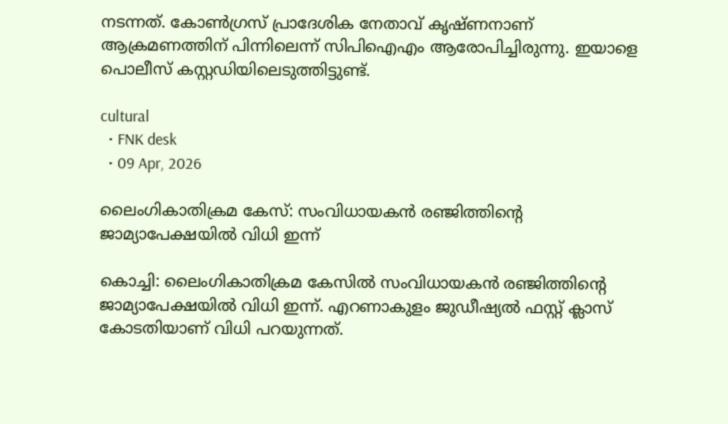നടന്നത്. കോണ്‍ഗ്രസ് പ്രാദേശിക നേതാവ് കൃഷ്ണനാണ് ആക്രമണത്തിന് പിന്നിലെന്ന് സിപിഐഎം ആരോപിച്ചിരുന്നു. ഇയാളെ പൊലീസ് കസ്റ്റഡിയിലെടുത്തിട്ടുണ്ട്.

cultural
  • FNK desk
  • 09 Apr, 2026

ലൈംഗികാതിക്രമ കേസ്: സംവിധായകൻ രഞ്ജിത്തിന്റെ ജാമ്യാപേക്ഷയില്‍ വിധി ഇന്ന്

കൊച്ചി: ലൈംഗികാതിക്രമ കേസില്‍ സംവിധായകന്‍ രഞ്ജിത്തിന്റെ ജാമ്യാപേക്ഷയില്‍ വിധി ഇന്ന്. എറണാകുളം ജുഡീഷ്യല്‍ ഫസ്റ്റ് ക്ലാസ് കോടതിയാണ് വിധി പറയുന്നത്.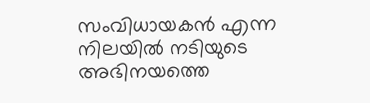സംവിധായകന്‍ എന്ന നിലയില്‍ നടിയുടെ അഭിനയത്തെ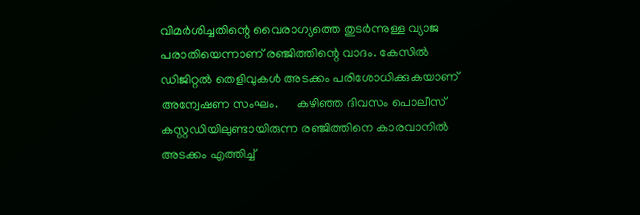വിമര്‍ശിച്ചതിന്റെ വൈരാഗ്യത്തെ തുടര്‍ന്നുള്ള വ്യാജ പരാതിയെന്നാണ് രഞ്ജിത്തിന്റെ വാദം. കേസില്‍ ഡിജിറ്റല്‍ തെളിവുകള്‍ അടക്കം പരിശോധിക്കുകയാണ് അന്വേഷണ സംഘം.      കഴിഞ്ഞ ദിവസം പൊലീസ് കസ്റ്റഡിയിലുണ്ടായിരുന്ന രഞ്ജിത്തിനെ കാരവാനില്‍ അടക്കം എത്തിച്ച്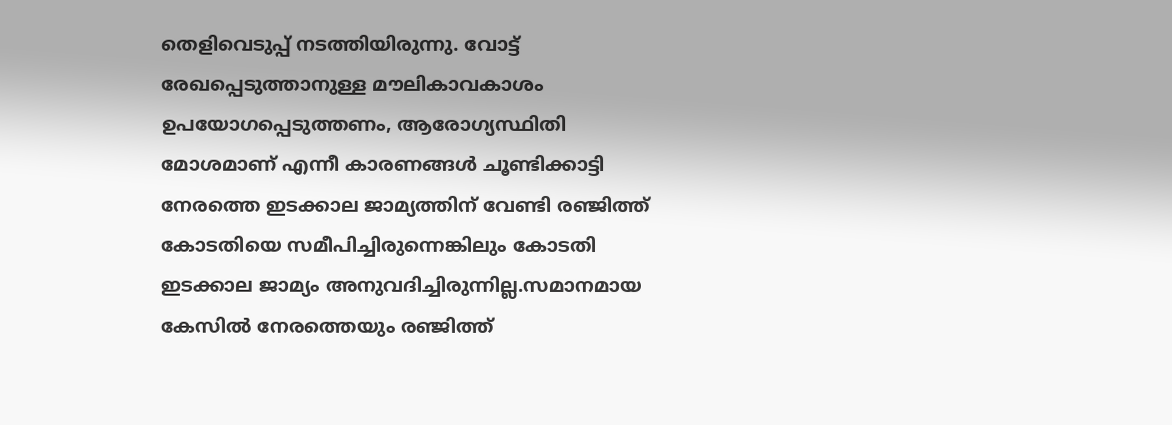തെളിവെടുപ്പ് നടത്തിയിരുന്നു. വോട്ട് രേഖപ്പെടുത്താനുള്ള മൗലികാവകാശം ഉപയോഗപ്പെടുത്തണം, ആരോഗ്യസ്ഥിതി മോശമാണ് എന്നീ കാരണങ്ങള്‍ ചൂണ്ടിക്കാട്ടി നേരത്തെ ഇടക്കാല ജാമ്യത്തിന് വേണ്ടി രഞ്ജിത്ത് കോടതിയെ സമീപിച്ചിരുന്നെങ്കിലും കോടതി ഇടക്കാല ജാമ്യം അനുവദിച്ചിരുന്നില്ല.സമാനമായ കേസില്‍ നേരത്തെയും രഞ്ജിത്ത്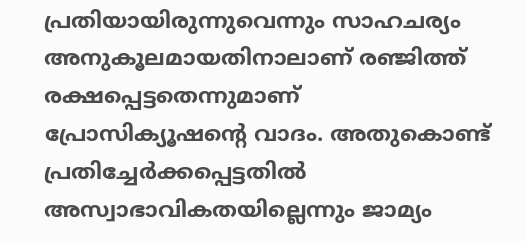പ്രതിയായിരുന്നുവെന്നും സാഹചര്യം അനുകൂലമായതിനാലാണ് രഞ്ജിത്ത് രക്ഷപ്പെട്ടതെന്നുമാണ് പ്രോസിക്യൂഷന്റെ വാദം. അതുകൊണ്ട് പ്രതിച്ചേര്‍ക്കപ്പെട്ടതില്‍ അസ്വാഭാവികതയില്ലെന്നും ജാമ്യം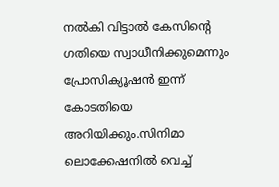നല്‍കി വിട്ടാല്‍ കേസിന്റെ ഗതിയെ സ്വാധീനിക്കുമെന്നും പ്രോസിക്യൂഷന്‍ ഇന്ന് കോടതിയെ അറിയിക്കും.സിനിമാ ലൊക്കേഷനില്‍ വെച്ച്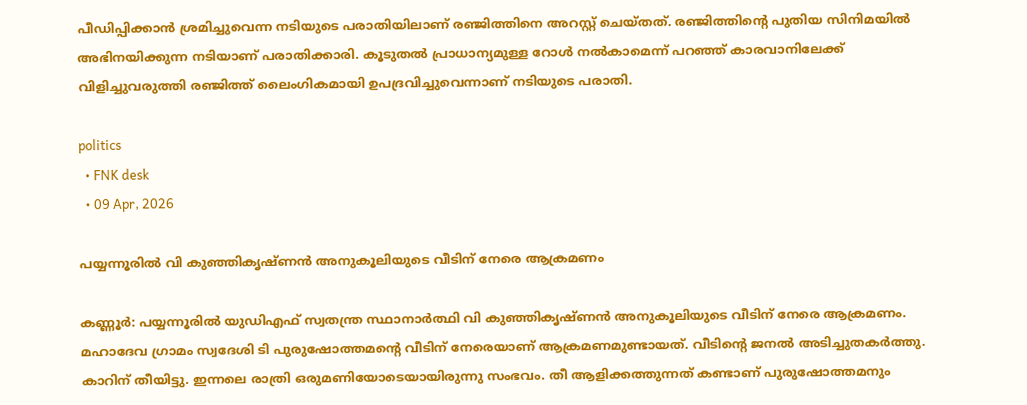പീഡിപ്പിക്കാന്‍ ശ്രമിച്ചുവെന്ന നടിയുടെ പരാതിയിലാണ് രഞ്ജിത്തിനെ അറസ്റ്റ് ചെയ്തത്. രഞ്ജിത്തിന്റെ പുതിയ സിനിമയില്‍ അഭിനയിക്കുന്ന നടിയാണ് പരാതിക്കാരി. കൂടുതല്‍ പ്രാധാന്യമുള്ള റോള്‍ നല്‍കാമെന്ന് പറഞ്ഞ് കാരവാനിലേക്ക് വിളിച്ചുവരുത്തി രഞ്ജിത്ത് ലൈംഗികമായി ഉപദ്രവിച്ചുവെന്നാണ് നടിയുടെ പരാതി.

politics
  • FNK desk
  • 09 Apr, 2026

പയ്യന്നൂരില്‍ വി കുഞ്ഞികൃഷ്ണന്‍ അനുകൂലിയുടെ വീടിന് നേരെ ആക്രമണം

കണ്ണൂര്‍: പയ്യന്നൂരില്‍ യുഡിഎഫ് സ്വതന്ത്ര സ്ഥാനാര്‍ത്ഥി വി കുഞ്ഞികൃഷ്ണന്‍ അനുകൂലിയുടെ വീടിന് നേരെ ആക്രമണം. മഹാദേവ ഗ്രാമം സ്വദേശി ടി പുരുഷോത്തമന്റെ വീടിന് നേരെയാണ് ആക്രമണമുണ്ടായത്. വീടിന്റെ ജനല്‍ അടിച്ചുതകര്‍ത്തു. കാറിന് തീയിട്ടു. ഇന്നലെ രാത്രി ഒരുമണിയോടെയായിരുന്നു സംഭവം. തീ ആളിക്കത്തുന്നത് കണ്ടാണ് പുരുഷോത്തമനും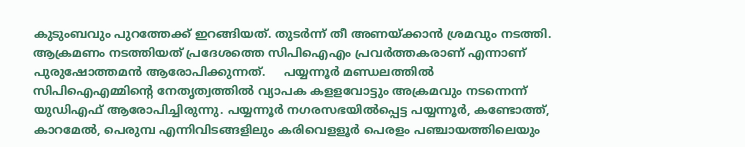കുടുംബവും പുറത്തേക്ക് ഇറങ്ങിയത്. തുടര്‍ന്ന് തീ അണയ്ക്കാന്‍ ശ്രമവും നടത്തി. ആക്രമണം നടത്തിയത് പ്രദേശത്തെ സിപിഐഎം പ്രവര്‍ത്തകരാണ് എന്നാണ് പുരുഷോത്തമന്‍ ആരോപിക്കുന്നത്.     പയ്യന്നൂര്‍ മണ്ഡലത്തില്‍ സിപിഐഎമ്മിന്റെ നേതൃത്വത്തില്‍ വ്യാപക കളളവോട്ടും അക്രമവും നടന്നെന്ന് യുഡിഎഫ് ആരോപിച്ചിരുന്നു. പയ്യന്നൂര്‍ നഗരസഭയില്‍പ്പെട്ട പയ്യന്നൂര്‍, കണ്ടോത്ത്, കാറമേല്‍, പെരുമ്പ എന്നിവിടങ്ങളിലും കരിവെളളൂര്‍ പെരളം പഞ്ചായത്തിലെയും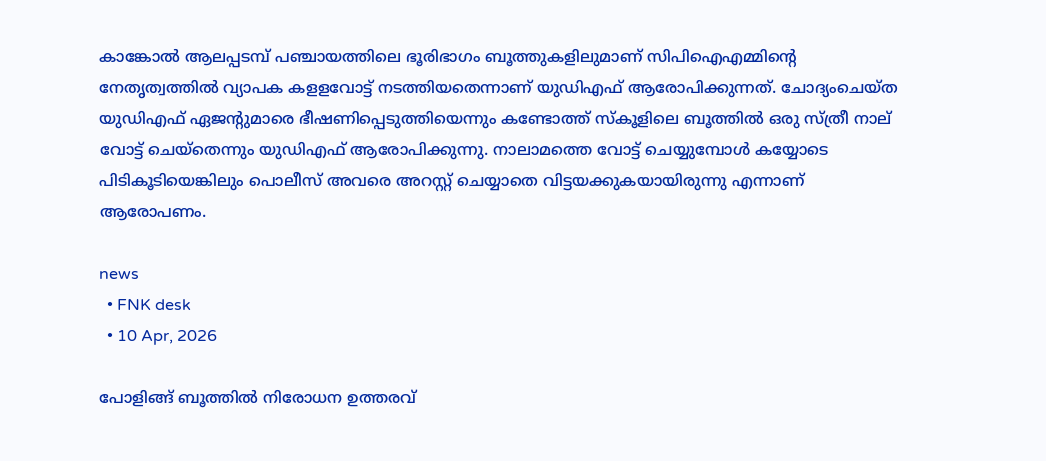കാങ്കോല്‍ ആലപ്പടമ്പ് പഞ്ചായത്തിലെ ഭൂരിഭാഗം ബൂത്തുകളിലുമാണ് സിപിഐഎമ്മിന്റെ നേതൃത്വത്തില്‍ വ്യാപക കളളവോട്ട് നടത്തിയതെന്നാണ് യുഡിഎഫ് ആരോപിക്കുന്നത്. ചോദ്യംചെയ്ത യുഡിഎഫ് ഏജന്റുമാരെ ഭീഷണിപ്പെടുത്തിയെന്നും കണ്ടോത്ത് സ്‌കൂളിലെ ബൂത്തില്‍ ഒരു സ്ത്രീ നാല് വോട്ട് ചെയ്‌തെന്നും യുഡിഎഫ് ആരോപിക്കുന്നു. നാലാമത്തെ വോട്ട് ചെയ്യുമ്പോള്‍ കയ്യോടെ പിടികൂടിയെങ്കിലും പൊലീസ് അവരെ അറസ്റ്റ് ചെയ്യാതെ വിട്ടയക്കുകയായിരുന്നു എന്നാണ് ആരോപണം.

news
  • FNK desk
  • 10 Apr, 2026

പോളിങ്ങ് ബൂത്തില്‍ നിരോധന ഉത്തരവ്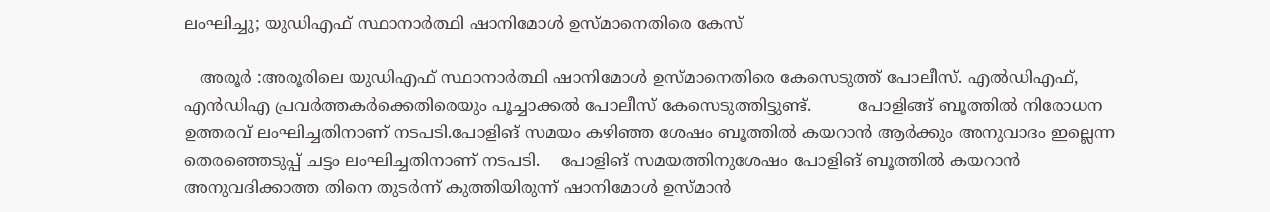ലംഘിച്ചു; യുഡിഎഫ് സ്ഥാനാര്‍ത്ഥി ഷാനിമോള്‍ ഉസ്മാനെതിരെ കേസ്

   അരൂർ :അരൂരിലെ യുഡിഎഫ് സ്ഥാനാര്‍ത്ഥി ഷാനിമോള്‍ ഉസ്മാനെതിരെ കേസെടുത്ത് പോലീസ്. എല്‍ഡിഎഫ്, എന്‍ഡിഎ പ്രവര്‍ത്തകര്‍ക്കെതിരെയും പൂച്ചാക്കല്‍ പോലീസ് കേസെടുത്തിട്ടുണ്ട്.         പോളിങ്ങ് ബൂത്തില്‍ നിരോധന ഉത്തരവ് ലംഘിച്ചതിനാണ് നടപടി.പോളിങ് സമയം കഴിഞ്ഞ ശേഷം ബൂത്തില്‍ കയറാന്‍ ആര്‍ക്കും അനുവാദം ഇല്ലെന്ന തെരഞ്ഞെടുപ്പ് ചട്ടം ലംഘിച്ചതിനാണ് നടപടി.    പോളിങ് സമയത്തിനുശേഷം പോളിങ് ബൂത്തില്‍ കയറാന്‍ അനുവദിക്കാത്ത തിനെ തുടര്‍ന്ന് കുത്തിയിരുന്ന് ഷാനിമോള്‍ ഉസ്മാന്‍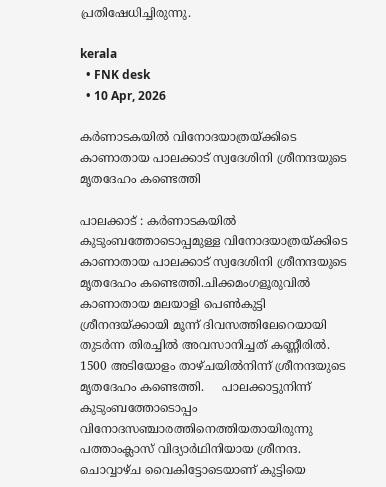പ്രതിഷേധിച്ചിരുന്നു.

kerala
  • FNK desk
  • 10 Apr, 2026

കർണാടകയിൽ വിനോദയാത്രയ്ക്കിടെ കാണാതായ പാലക്കാട് സ്വദേശിനി ശ്രീനന്ദയുടെ മൃതദേഹം കണ്ടെത്തി

പാലക്കാട്‌ : കർണാടകയിൽ കുടുംബത്തോടൊപ്പമുള്ള വിനോദയാത്രയ്ക്കിടെ കാണാതായ പാലക്കാട് സ്വദേശിനി ശ്രീനന്ദയുടെ മൃതദേഹം കണ്ടെത്തി.ചിക്കമംഗളൂരുവില്‍ കാണാതായ മലയാളി പെണ്‍കുട്ടി ശ്രീനന്ദയ്ക്കായി മൂന്ന് ദിവസത്തിലേറെയായി തുടര്‍ന്ന തിരച്ചില്‍ അവസാനിച്ചത് കണ്ണീരില്‍. 1500 അടിയോളം താഴ്ചയില്‍നിന്ന് ശ്രീനന്ദയുടെ മൃതദേഹം കണ്ടെത്തി.     പാലക്കാട്ടുനിന്ന് കുടുംബത്തോടൊപ്പം വിനോദസഞ്ചാരത്തിനെത്തിയതായിരുന്നു പത്താംക്ലാസ് വിദ്യാര്‍ഥിനിയായ ശ്രീനന്ദ. ചൊവ്വാഴ്ച വൈകിട്ടോടെയാണ് കുട്ടിയെ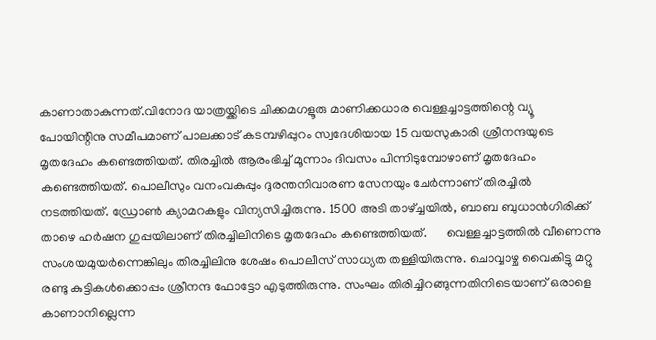കാണാതാകുന്നത്.വിനോദ യാത്രയ്ക്കിടെ ചിക്കമഗളൂരു മാണിക്കധാര വെള്ളച്ചാട്ടത്തിന്റെ വ്യൂ പോയിന്റിനു സമീപമാണ് പാലക്കാട് കടമ്പഴിപ്പുറം സ്വദേശിയായ 15 വയസുകാരി ശ്രീനന്ദയുടെ മൃതദേഹം കണ്ടെത്തിയത്. തിരച്ചില്‍ ആരംഭിച്ച് മൂന്നാം ദിവസം പിന്നിടുമ്പോഴാണ് മൃതദേഹം കണ്ടെത്തിയത്. പൊലീസും വനംവകുപ്പും ദുരന്തനിവാരണ സേനയും ചേര്‍ന്നാണ് തിരച്ചില്‍ നടത്തിയത്. ഡ്രോണ്‍ ക്യാമറകളും വിന്യസിച്ചിരുന്നു. 1500 അടി താഴ്ച്ചയില്‍, ബാബ ബുധാന്‍ഗിരിക്ക് താഴെ ഹര്‍ഷന ഗുപ്പയിലാണ് തിരച്ചിലിനിടെ മൃതദേഹം കണ്ടെത്തിയത്.      വെള്ളച്ചാട്ടത്തില്‍ വീണെന്നു സംശയമുയര്‍ന്നെങ്കിലും തിരച്ചിലിനു ശേഷം പൊലീസ് സാധ്യത തള്ളിയിരുന്നു. ചൊവ്വാഴ്ച വൈകിട്ടു മറ്റു രണ്ടു കുട്ടികള്‍ക്കൊപ്പം ശ്രീനന്ദ ഫോട്ടോ എടുത്തിരുന്നു. സംഘം തിരിച്ചിറങ്ങുന്നതിനിടെയാണ് ഒരാളെ കാണാനില്ലെന്ന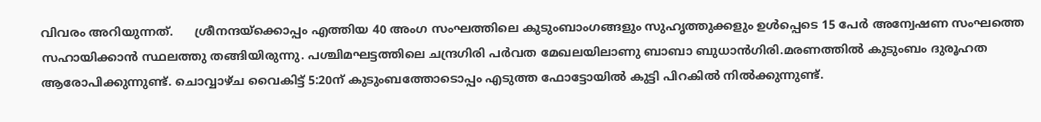വിവരം അറിയുന്നത്.      ശ്രീനന്ദയ്‌ക്കൊപ്പം എത്തിയ 40 അംഗ സംഘത്തിലെ കുടുംബാംഗങ്ങളും സുഹൃത്തുക്കളും ഉള്‍പ്പെടെ 15 പേര്‍ അന്വേഷണ സംഘത്തെ സഹായിക്കാന്‍ സ്ഥലത്തു തങ്ങിയിരുന്നു. പശ്ചിമഘട്ടത്തിലെ ചന്ദ്രഗിരി പര്‍വത മേഖലയിലാണു ബാബാ ബുധാന്‍ഗിരി.മരണത്തില്‍ കുടുംബം ദുരൂഹത ആരോപിക്കുന്നുണ്ട്. ചൊവ്വാഴ്ച വൈകിട്ട് 5:20ന് കുടുംബത്തോടൊപ്പം എടുത്ത ഫോട്ടോയില്‍ കുട്ടി പിറകില്‍ നില്‍ക്കുന്നുണ്ട്.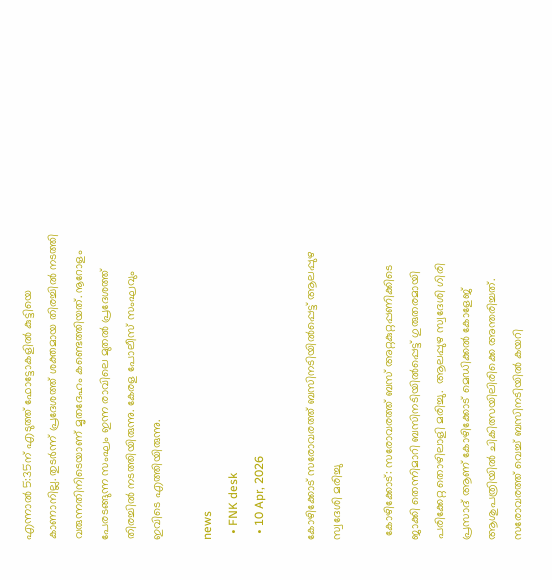എന്നാല്‍ 5:35ന് എടുത്ത് ഫോട്ടോകളില്‍ കുട്ടിയെ കാണാനില്ല. തുടര്‍ന്ന് പ്രദേശത്ത് ശക്തമായ തിരച്ചില്‍ നടത്തി വരുന്നതിനിടെയാണ് മൃതദേഹം കണ്ടെത്തിയത്. നൂറോളം പേരടങ്ങുന്ന സംഘം ഇന്ന രാവിലെ മുതല്‍ പ്രദേശത്ത് തിരച്ചില്‍ നടത്തിയിരുന്നു. കേരള പോലീസ് സംഘവും ഇവിടെ എത്തിയിരുന്നു.

news
  • FNK desk
  • 10 Apr, 2026

കോഴിക്കോട് സരോവരത്ത് ബസിനടിയിൽപ്പെട്ട് ആലപ്പുഴ സ്വദേശി മരിച്ചു

 കോഴിക്കോട്: സരോവരത്ത് ബസ് അറ്റകുറ്റപ്പണിക്കിടെ ജാക്കി തെന്നിമാറി ബസിനടിയിൽപ്പെട്ട് ഗുരുതരമായി പരിക്കേറ്റ തൊഴിലാളി മരിച്ചു.  ആലപ്പുഴ സ്വദേശി ഗിരി പ്രസാദ് ആണ് കോഴിക്കോട് മെഡിക്കൽ കോളേജ് ആശുപത്രിയിൽ ചികിത്സയിലിരിക്കെ അന്തരിച്ചത്. സരോവരത്ത് വെച്ച് ബസിനടിയിൽ കയറി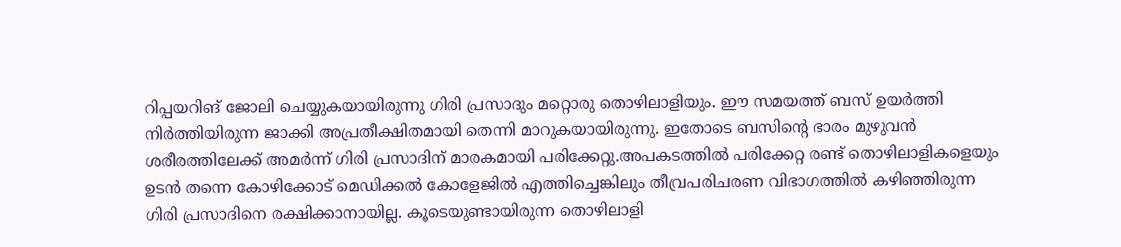റിപ്പയറിങ് ജോലി ചെയ്യുകയായിരുന്നു ഗിരി പ്രസാദും മറ്റൊരു തൊഴിലാളിയും. ഈ സമയത്ത് ബസ് ഉയർത്തി നിർത്തിയിരുന്ന ജാക്കി അപ്രതീക്ഷിതമായി തെന്നി മാറുകയായിരുന്നു. ഇതോടെ ബസിന്റെ ഭാരം മുഴുവൻ ശരീരത്തിലേക്ക് അമർന്ന് ഗിരി പ്രസാദിന് മാരകമായി പരിക്കേറ്റു.അപകടത്തിൽ പരിക്കേറ്റ രണ്ട് തൊഴിലാളികളെയും ഉടൻ തന്നെ കോഴിക്കോട് മെഡിക്കൽ കോളേജിൽ എത്തിച്ചെങ്കിലും തീവ്രപരിചരണ വിഭാഗത്തിൽ കഴിഞ്ഞിരുന്ന ഗിരി പ്രസാദിനെ രക്ഷിക്കാനായില്ല. കൂടെയുണ്ടായിരുന്ന തൊഴിലാളി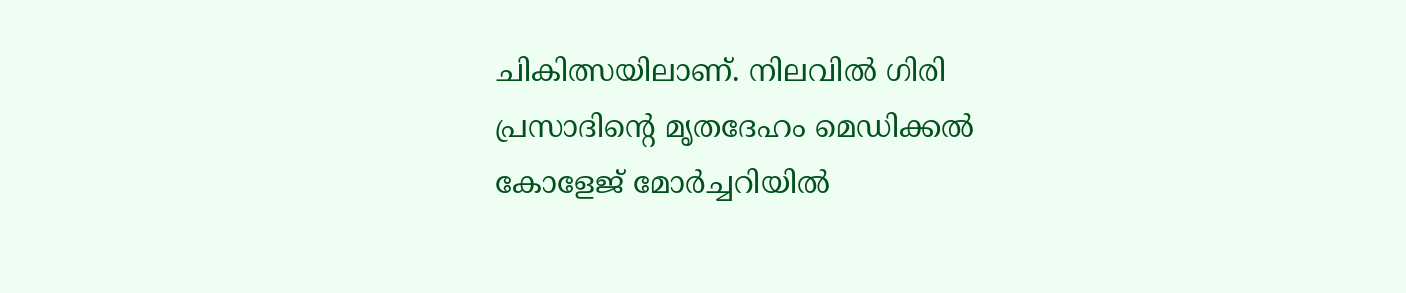ചികിത്സയിലാണ്. നിലവിൽ ഗിരി പ്രസാദിന്റെ മൃതദേഹം മെഡിക്കൽ കോളേജ് മോർച്ചറിയിൽ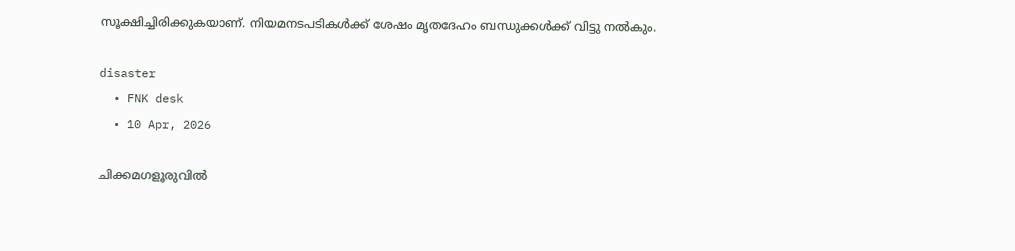സൂക്ഷിച്ചിരിക്കുകയാണ്. നിയമനടപടികൾക്ക് ശേഷം മൃതദേഹം ബന്ധുക്കൾക്ക് വിട്ടു നൽകും.

disaster
  • FNK desk
  • 10 Apr, 2026

ചിക്കമഗളൂരുവില്‍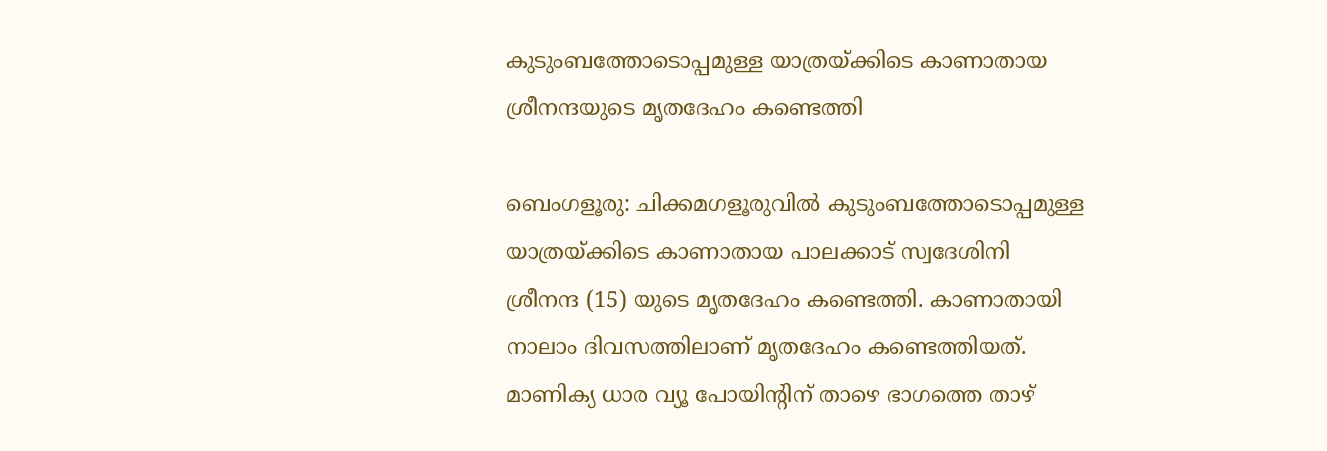കുടുംബത്തോടൊപ്പമുള്ള യാത്രയ്ക്കിടെ കാണാതായ ശ്രീനന്ദയുടെ മൃതദേഹം കണ്ടെത്തി

ബെംഗളൂരു: ചിക്കമഗളൂരുവില്‍ കുടുംബത്തോടൊപ്പമുള്ള യാത്രയ്ക്കിടെ കാണാതായ പാലക്കാട് സ്വദേശിനി ശ്രീനന്ദ (15) യുടെ മൃതദേഹം കണ്ടെത്തി. കാണാതായി നാലാം ദിവസത്തിലാണ് മൃതദേഹം കണ്ടെത്തിയത്. മാണിക്യ ധാര വ്യൂ പോയിന്റിന് താഴെ ഭാഗത്തെ താഴ്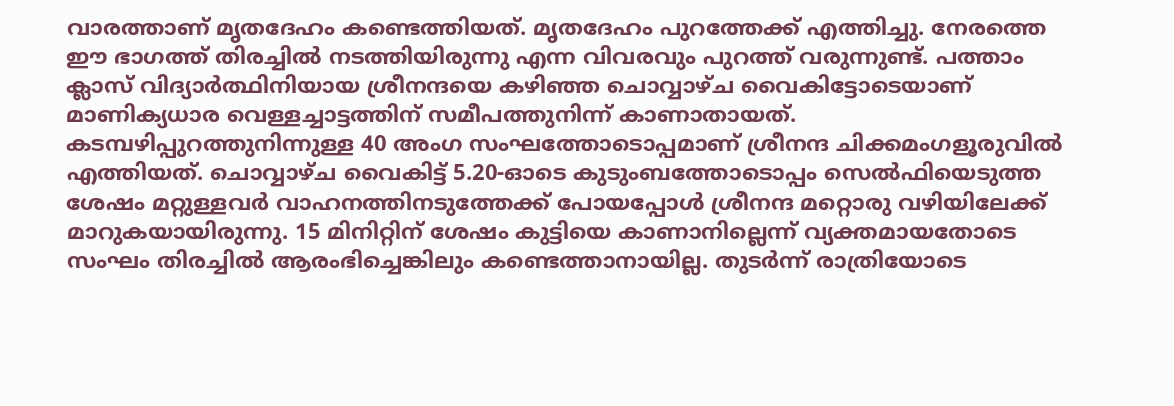വാരത്താണ് മൃതദേഹം കണ്ടെത്തിയത്. മൃതദേഹം പുറത്തേക്ക് എത്തിച്ചു. നേരത്തെ ഈ ഭാഗത്ത് തിരച്ചിൽ നടത്തിയിരുന്നു എന്ന വിവരവും പുറത്ത് വരുന്നുണ്ട്. പത്താം ക്ലാസ് വിദ്യാർത്ഥിനിയായ ശ്രീനന്ദയെ കഴിഞ്ഞ ചൊവ്വാഴ്ച വൈകിട്ടോടെയാണ് മാണിക്യധാര വെള്ളച്ചാട്ടത്തിന് സമീപത്തുനിന്ന് കാണാതായത്. കടമ്പഴിപ്പുറത്തുനിന്നുള്ള 40 അംഗ സംഘത്തോടൊപ്പമാണ് ശ്രീനന്ദ ചിക്കമംഗളൂരുവിൽ എത്തിയത്. ചൊവ്വാഴ്ച വൈകിട്ട് 5.20-ഓടെ കുടുംബത്തോടൊപ്പം സെൽഫിയെടുത്ത ശേഷം മറ്റുള്ളവർ വാഹനത്തിനടുത്തേക്ക് പോയപ്പോൾ ശ്രീനന്ദ മറ്റൊരു വഴിയിലേക്ക് മാറുകയായിരുന്നു. 15 മിനിറ്റിന് ശേഷം കുട്ടിയെ കാണാനില്ലെന്ന് വ്യക്തമായതോടെ സംഘം തിരച്ചിൽ ആരംഭിച്ചെങ്കിലും കണ്ടെത്താനായില്ല. തുടർന്ന് രാത്രിയോടെ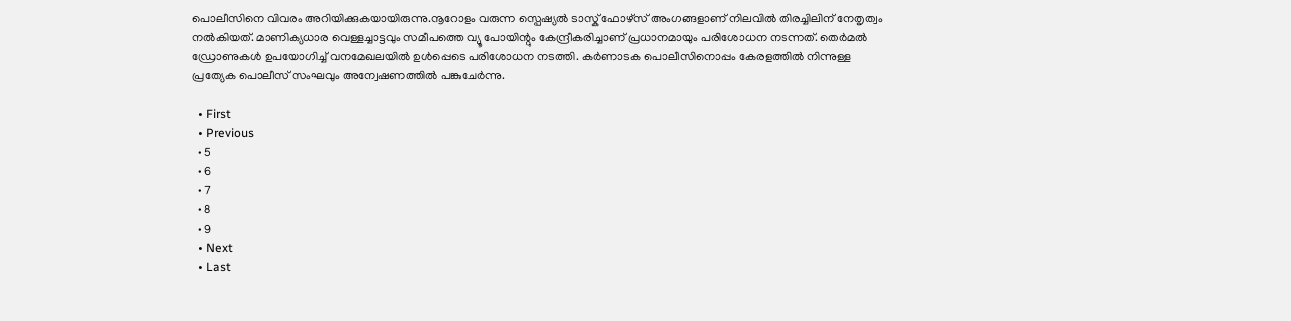പൊലീസിനെ വിവരം അറിയിക്കുകയായിരുന്നു.നൂറോളം വരുന്ന സ്പെഷ്യൽ ടാസ്ക് ഫോഴ്സ് അംഗങ്ങളാണ് നിലവിൽ തിരച്ചിലിന് നേതൃത്വം നൽകിയത്. മാണിക്യധാര വെള്ളച്ചാട്ടവും സമീപത്തെ വ്യൂ പോയിന്റും കേന്ദ്രീകരിച്ചാണ് പ്രധാനമായും പരിശോധന നടന്നത്. തെർമൽ ഡ്രോണുകൾ ഉപയോഗിച്ച് വനമേഖലയിൽ ഉൾപ്പെടെ പരിശോധന നടത്തി. കർണാടക പൊലീസിനൊപ്പം കേരളത്തിൽ നിന്നുള്ള പ്രത്യേക പൊലീസ് സംഘവും അന്വേഷണത്തിൽ പങ്കുചേർന്നു.

  • First
  • Previous
  • 5
  • 6
  • 7
  • 8
  • 9
  • Next
  • Last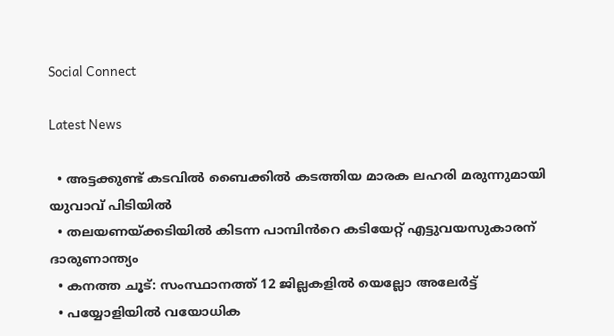Social Connect

Latest News

  • അട്ടക്കുണ്ട് കടവിൽ ബൈക്കിൽ കടത്തിയ മാരക ലഹരി മരുന്നുമായി യുവാവ് പിടിയിൽ
  • തലയണയ്ക്കടിയില്‍ കിടന്ന പാമ്പിൻറെ കടിയേറ്റ് എട്ടുവയസുകാരന് ദാരുണാന്ത്യം
  • കനത്ത ചൂട്: സംസ്ഥാനത്ത് 12 ജില്ലകളില്‍ യെല്ലോ അലേര്‍ട്ട്
  • പയ്യോളിയിൽ വയോധിക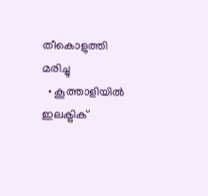തീകൊളുത്തി മരിച്ചു
  • കൂത്താളിയിൽ ഇലക്ട്രിക്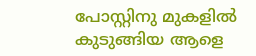പോസ്റ്റിനു മുകളിൽ കുടുങ്ങിയ ആളെ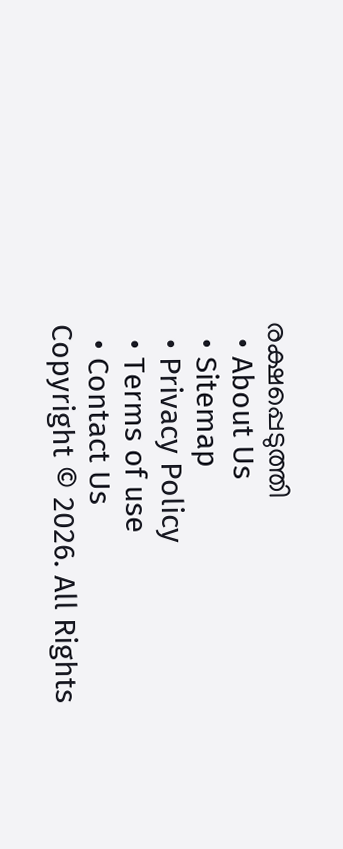രക്ഷപ്പെടുത്തി
  • About Us
  • Sitemap
  • Privacy Policy
  • Terms of use
  • Contact Us
Copyright © 2026. All Rights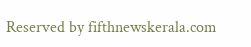Reserved by fifthnewskerala.com